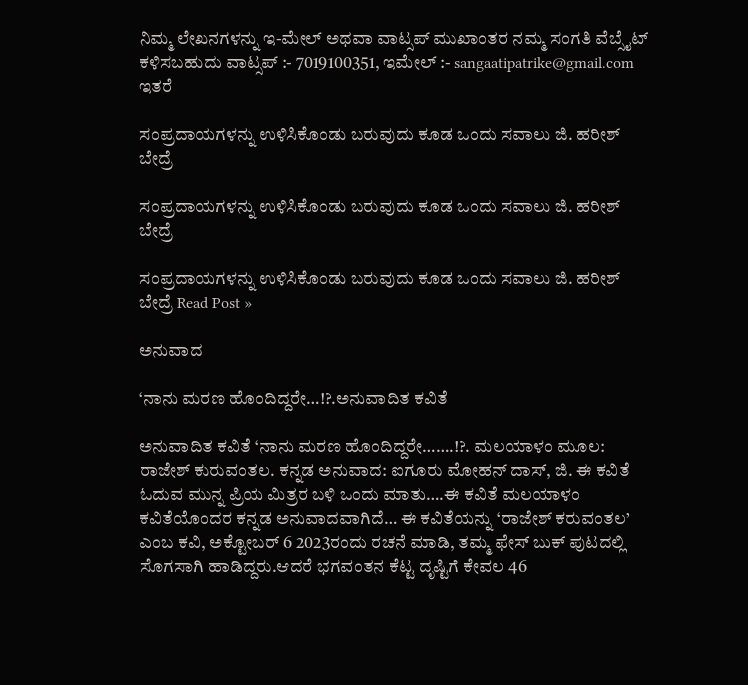ನಿಮ್ಮ ಲೇಖನಗಳನ್ನು ಇ-ಮೇಲ್ ಅಥವಾ ವಾಟ್ಸಪ್ ಮುಖಾಂತರ ನಮ್ಮ ಸಂಗತಿ ವೆಬ್ಸೈಟ್ ಕಳಿಸಬಹುದು ವಾಟ್ಸಪ್‌ :- 7019100351, ಇಮೇಲ್ :- sangaatipatrike@gmail.com
ಇತರೆ

ಸಂಪ್ರದಾಯಗಳನ್ನು ಉಳಿಸಿಕೊಂಡು ಬರುವುದು ಕೂಡ ಒಂದು ಸವಾಲು ಜಿ. ಹರೀಶ್ ಬೇದ್ರೆ

ಸಂಪ್ರದಾಯಗಳನ್ನು ಉಳಿಸಿಕೊಂಡು ಬರುವುದು ಕೂಡ ಒಂದು ಸವಾಲು ಜಿ. ಹರೀಶ್ ಬೇದ್ರೆ

ಸಂಪ್ರದಾಯಗಳನ್ನು ಉಳಿಸಿಕೊಂಡು ಬರುವುದು ಕೂಡ ಒಂದು ಸವಾಲು ಜಿ. ಹರೀಶ್ ಬೇದ್ರೆ Read Post »

ಅನುವಾದ

‘ನಾನು ಮರಣ ಹೊಂದಿದ್ದರೇ…!?.ಅನುವಾದಿತ ಕವಿತೆ

ಅನುವಾದಿತ ಕವಿತೆ ‘ನಾನು ಮರಣ ಹೊಂದಿದ್ದರೇ…….!?. ಮಲಯಾಳಂ ಮೂಲ: ರಾಜೇಶ್ ಕುರುವಂತಲ. ಕನ್ನಡ ಅನುವಾದ: ಐಗೂರು ಮೋಹನ್ ದಾಸ್, ಜಿ. ಈ ಕವಿತೆ ಓದುವ ಮುನ್ನ ಪ್ರಿಯ ಮಿತ್ರರ ಬಳಿ ಒಂದು ಮಾತು….ಈ ಕವಿತೆ ಮಲಯಾಳಂ ಕವಿತೆಯೊಂದರ ಕನ್ನಡ ಅನುವಾದವಾಗಿದೆ… ಈ ಕವಿತೆಯನ್ನು ‘ರಾಜೇಶ್ ಕರುವಂತಲ’ ಎಂಬ ಕವಿ, ಅಕ್ಟೋಬರ್ 6 2023ರಂದು ರಚನೆ ಮಾಡಿ, ತಮ್ಮ ಫೇಸ್ ಬುಕ್ ಪುಟದಲ್ಲಿ ಸೊಗಸಾಗಿ ಹಾಡಿದ್ದರು.ಆದರೆ ಭಗವಂತನ ಕೆಟ್ಟ ದೃಷ್ಟಿಗೆ ಕೇವಲ 46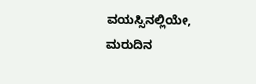ವಯಸ್ಸಿನಲ್ಲಿಯೇ, ಮರುದಿನ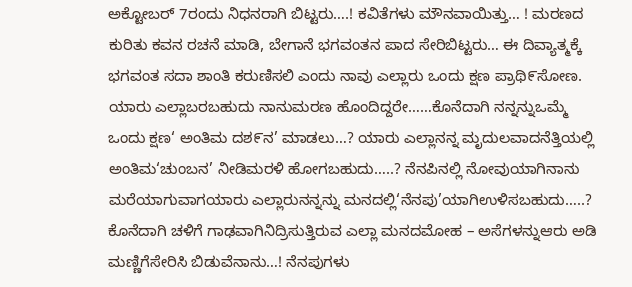ಅಕ್ಟೋಬರ್ 7ರಂದು ನಿಧನರಾಗಿ ಬಿಟ್ಟರು….! ಕವಿತೆಗಳು ಮೌನವಾಯಿತ್ತು… ! ಮರಣದ ಕುರಿತು ಕವನ ರಚನೆ ಮಾಡಿ, ಬೇಗಾನೆ ಭಗವಂತನ ಪಾದ ಸೇರಿಬಿಟ್ಟರು… ಈ ದಿವ್ಯಾತ್ಮಕ್ಕೆ ಭಗವಂತ ಸದಾ ಶಾಂತಿ ಕರುಣಿಸಲಿ ಎಂದು ನಾವು ಎಲ್ಲಾರು ಒಂದು ಕ್ಷಣ ಪ್ರಾಥಿ೯ಸೋಣ. ಯಾರು ಎಲ್ಲಾಬರಬಹುದು ನಾನುಮರಣ ಹೊಂದಿದ್ದರೇ……ಕೊನೆದಾಗಿ ನನ್ನನ್ನುಒಮ್ಮೆ ಒಂದು ಕ್ಷಣ‘ ಅಂತಿಮ ದಶ೯ನ’ ಮಾಡಲು…? ಯಾರು ಎಲ್ಲಾನನ್ನ ಮೃದುಲವಾದನೆತ್ತಿಯಲ್ಲಿ ಅಂತಿಮ‘ಚುಂಬನ’ ನೀಡಿಮರಳಿ ಹೋಗಬಹುದು…..? ನೆನಪಿನಲ್ಲಿ ನೋವುಯಾಗಿನಾನು ಮರೆಯಾಗುವಾಗಯಾರು ಎಲ್ಲಾರುನನ್ನನ್ನು ಮನದಲ್ಲಿ‘ನೆನಪು’ಯಾಗಿಉಳಿಸಬಹುದು…..? ಕೊನೆದಾಗಿ ಚಳಿಗೆ ಗಾಢವಾಗಿನಿದ್ರಿಸುತ್ತಿರುವ ಎಲ್ಲಾ ಮನದಮೋಹ – ಅಸೆಗಳನ್ನುಆರು ಅಡಿ ಮಣ್ಣಿಗೆಸೇರಿಸಿ ಬಿಡುವೆನಾನು…! ನೆನಪುಗಳು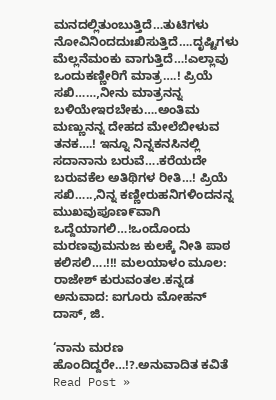ಮನದಲ್ಲಿತುಂಬುತ್ತಿದೆ…ತುಟಿಗಳು ನೋವಿನಿಂದದುಃಖಿಸುತ್ತಿದೆ….ದೃಷ್ಟಿಗಳು ಮೆಲ್ಲನೆಮಂಕು ವಾಗುತ್ತಿದೆ…!ಎಲ್ಲಾವು ಒಂದುಕಣ್ಣೀರಿಗೆ ಮಾತ್ರ….! ಪ್ರಿಯೆ ಸಖಿ……,ನೀನು ಮಾತ್ರನನ್ನ ಬಳಿಯೇಇರಬೇಕು….ಅಂತಿಮ ಮಣ್ಣುನನ್ನ ದೇಹದ ಮೇಲೆಬೀಳುವ ತನಕ….! ಇನ್ನೂ ನಿನ್ನಕನಸಿನಲ್ಲಿ ಸದಾನಾನು ಬರುವೆ….ಕರೆಯದೇ ಬರುವಕೆಲ ಅತಿಥಿಗಳ ರೀತಿ…! ಪ್ರಿಯೆ ಸಖಿ…..,ನಿನ್ನ ಕಣ್ಣೀರುಹನಿಗಳಿಂದನನ್ನ ಮುಖವುಪೂಣ೯ವಾಗಿ ಒದ್ದೆಯಾಗಲಿ…!ಒಂದೊಂದು ಮರಣವುಮನುಜ ಕುಲಕ್ಕೆ ನೀತಿ ಪಾಠ ಕಲಿಸಲಿ….!!! ಮಲಯಾಳಂ ಮೂಲ: ರಾಜೇಶ್ ಕುರುವಂತಲ.ಕನ್ನಡ ಅನುವಾದ: ಐಗೂರು ಮೋಹನ್ ದಾಸ್, ಜಿ.

‘ನಾನು ಮರಣ ಹೊಂದಿದ್ದರೇ…!?.ಅನುವಾದಿತ ಕವಿತೆ Read Post »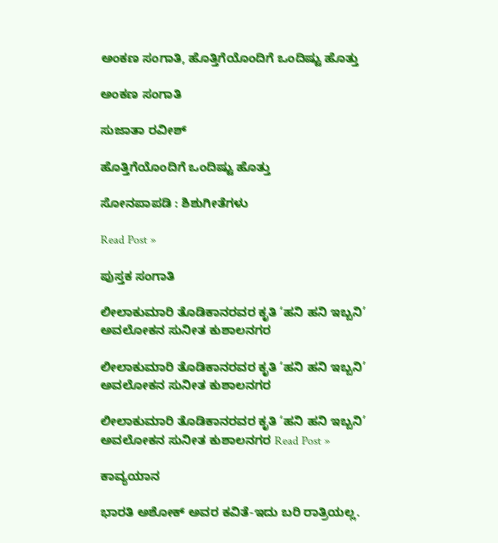ಅಂಕಣ ಸಂಗಾತಿ, ಹೊತ್ತಿಗೆಯೊಂದಿಗೆ ಒಂದಿಷ್ಟು ಹೊತ್ತು

ಅಂಕಣ ಸಂಗಾತಿ

ಸುಜಾತಾ ರವೀಶ್

ಹೊತ್ತಿಗೆಯೊಂದಿಗೆ ಒಂದಿಷ್ಟು ಹೊತ್ತು

ಸೋನಪಾಪಡಿ : ಶಿಶುಗೀತೆಗಳು

Read Post »

ಪುಸ್ತಕ ಸಂಗಾತಿ

ಲೀಲಾಕುಮಾರಿ ತೊಡಿಕಾನರವರ ಕೃತಿ ‘ಹನಿ ಹನಿ ಇಬ್ಬನಿ’ ಅವಲೋಕನ ಸುನೀತ ಕುಶಾಲನಗರ

ಲೀಲಾಕುಮಾರಿ ತೊಡಿಕಾನರವರ ಕೃತಿ ‘ಹನಿ ಹನಿ ಇಬ್ಬನಿ’ ಅವಲೋಕನ ಸುನೀತ ಕುಶಾಲನಗರ

ಲೀಲಾಕುಮಾರಿ ತೊಡಿಕಾನರವರ ಕೃತಿ ‘ಹನಿ ಹನಿ ಇಬ್ಬನಿ’ ಅವಲೋಕನ ಸುನೀತ ಕುಶಾಲನಗರ Read Post »

ಕಾವ್ಯಯಾನ

ಭಾರತಿ ಅಶೋಕ್ ಅವರ ಕವಿತೆ-ಇದು ಬರಿ ರಾತ್ರಿಯಲ್ಲ.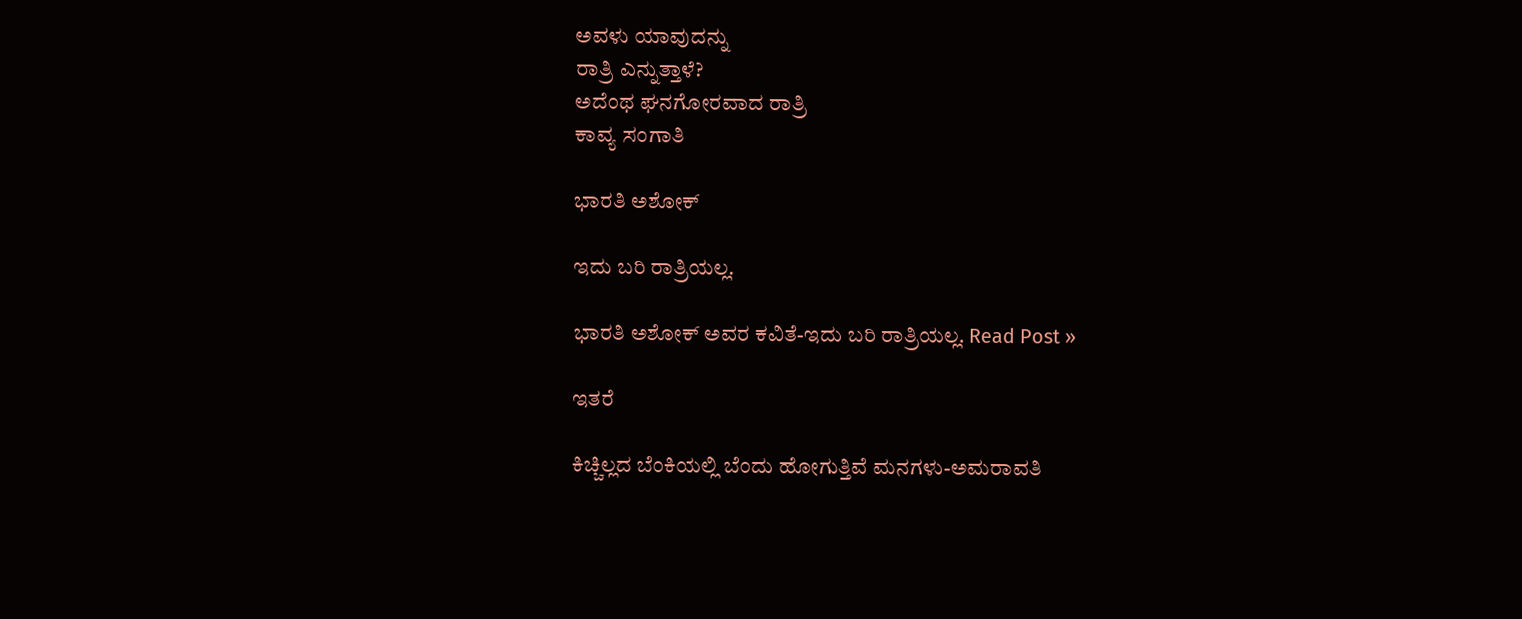ಅವಳು ಯಾವುದನ್ನು
ರಾತ್ರಿ ಎನ್ನುತ್ತಾಳೆ?
ಅದೆಂಥ ಘನಗೋರವಾದ ರಾತ್ರಿ
ಕಾವ್ಯ ಸಂಗಾತಿ

ಭಾರತಿ ಅಶೋಕ್

ಇದು ಬರಿ ರಾತ್ರಿಯಲ್ಲ.

ಭಾರತಿ ಅಶೋಕ್ ಅವರ ಕವಿತೆ-ಇದು ಬರಿ ರಾತ್ರಿಯಲ್ಲ. Read Post »

ಇತರೆ

ಕಿಚ್ಚಿಲ್ಲದ ಬೆಂಕಿಯಲ್ಲಿ ಬೆಂದು ಹೋಗುತ್ತಿವೆ ಮನಗಳು-ಅಮರಾವತಿ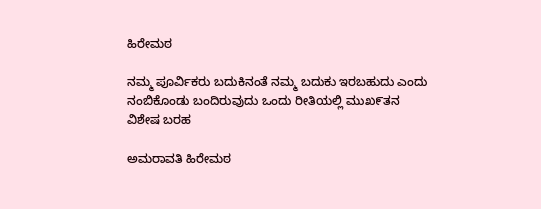ಹಿರೇಮಠ

ನಮ್ಮ ಪೂರ್ವಿಕರು ಬದುಕಿನಂತೆ ನಮ್ಮ ಬದುಕು ಇರಬಹುದು ಎಂದು ನಂಬಿಕೊಂಡು ಬಂದಿರುವುದು ಒಂದು ರೀತಿಯಲ್ಲಿ ಮುಖ೯ತನ
ವಿಶೇಷ ಬರಹ

ಅಮರಾವತಿ ಹಿರೇಮಠ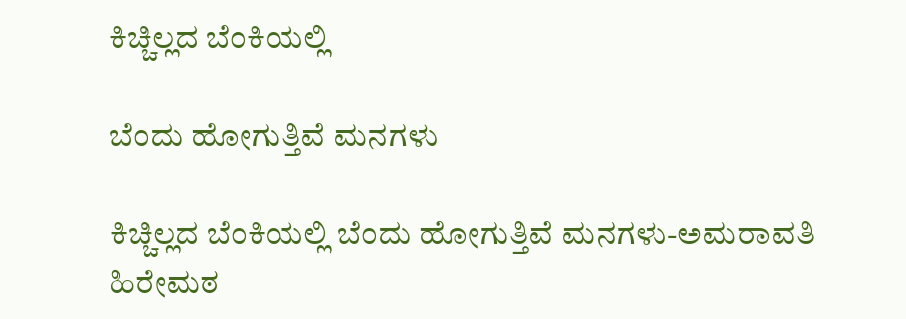ಕಿಚ್ಚಿಲ್ಲದ ಬೆಂಕಿಯಲ್ಲಿ

ಬೆಂದು ಹೋಗುತ್ತಿವೆ ಮನಗಳು

ಕಿಚ್ಚಿಲ್ಲದ ಬೆಂಕಿಯಲ್ಲಿ ಬೆಂದು ಹೋಗುತ್ತಿವೆ ಮನಗಳು-ಅಮರಾವತಿ ಹಿರೇಮಠ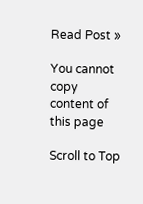Read Post »

You cannot copy content of this page

Scroll to Top